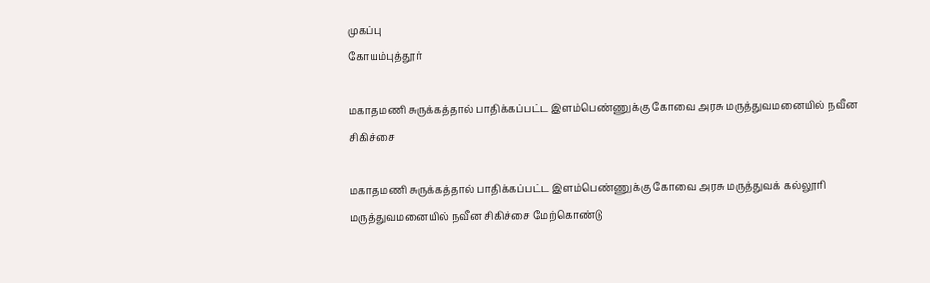முகப்பு
கோயம்புத்தூர்

மகாதமணி சுருக்கத்தால் பாதிக்கப்பட்ட இளம்பெண்ணுக்கு கோவை அரசு மருத்துவமனையில் நவீன சிகிச்சை

மகாதமணி சுருக்கத்தால் பாதிக்கப்பட்ட இளம்பெண்ணுக்கு கோவை அரசு மருத்துவக் கல்லூரி மருத்துவமனையில் நவீன சிகிச்சை மேற்கொண்டு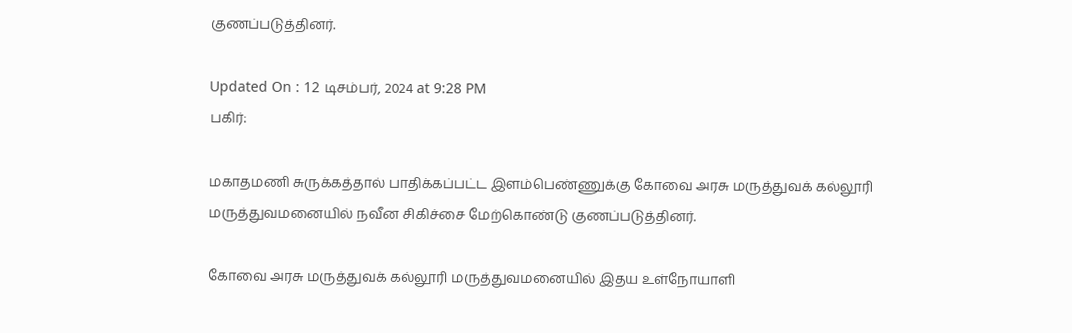குணப்படுத்தினர்.

Updated On : 12 டிசம்பர், 2024 at 9:28 PM
பகிர்:

மகாதமணி சுருக்கத்தால் பாதிக்கப்பட்ட இளம்பெண்ணுக்கு கோவை அரசு மருத்துவக் கல்லூரி மருத்துவமனையில் நவீன சிகிச்சை மேற்கொண்டு குணப்படுத்தினர்.

கோவை அரசு மருத்துவக் கல்லூரி மருத்துவமனையில் இதய உள்நோயாளி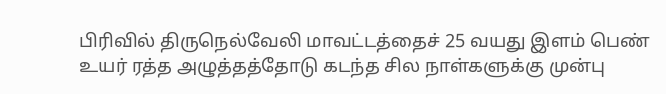பிரிவில் திருநெல்வேலி மாவட்டத்தைச் 25 வயது இளம் பெண் உயர் ரத்த அழுத்தத்தோடு கடந்த சில நாள்களுக்கு முன்பு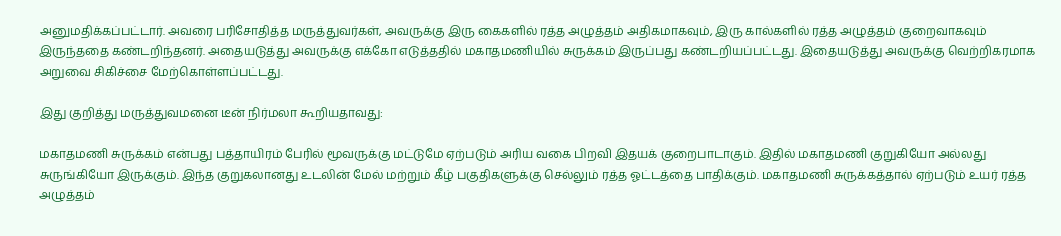அனுமதிக்கப்பட்டார். அவரை பரிசோதித்த மருத்துவர்கள், அவருக்கு இரு கைகளில் ரத்த அழுத்தம் அதிகமாகவும், இரு கால்களில் ரத்த அழுத்தம் குறைவாகவும் இருந்ததை கண்டறிந்தனர். அதையடுத்து அவருக்கு எக்கோ எடுத்ததில் மகாதமணியில் சுருக்கம் இருப்பது கண்டறியப்பட்டது. இதையடுத்து அவருக்கு வெற்றிகரமாக அறுவை சிகிச்சை மேற்கொள்ளப்பட்டது.

இது குறித்து மருத்துவமனை டீன் நிர்மலா கூறியதாவது:

மகாதமணி சுருக்கம் என்பது பத்தாயிரம் பேரில் மூவருக்கு மட்டுமே ஏற்படும் அரிய வகை பிறவி இதயக் குறைபாடாகும். இதில் மகாதமணி குறுகியோ அல்லது சுருங்கியோ இருக்கும். இந்த குறுகலானது உடலின் மேல் மற்றும் கீழ் பகுதிகளுக்கு செல்லும் ரத்த ஓட்டத்தை பாதிக்கும். மகாதமணி சுருக்கத்தால் ஏற்படும் உயர் ரத்த அழுத்தம்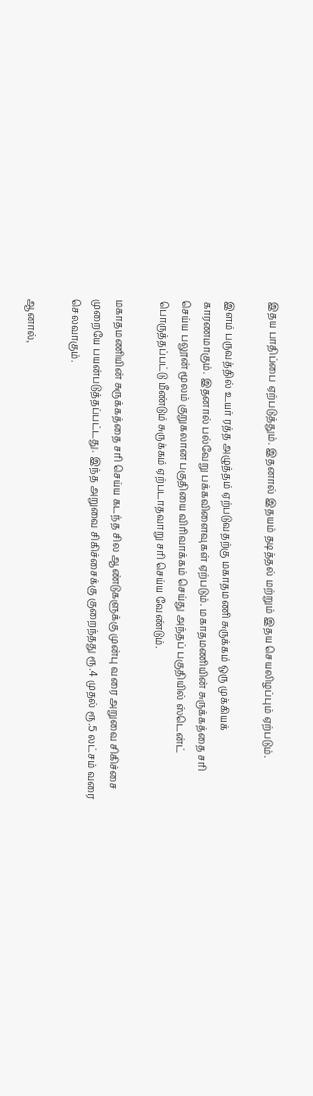இதய பாதிப்பை ஏற்படுத்தும். இதனால் இதயம் தடித்தல் மற்றும் இதய செயலிழப்பும் ஏற்படும்.

இளம் பருவத்தில் உயர் ரத்த அழுத்தம் ஏற்படுவதற்கு மகாதமணி சுருக்கம் ஒரு முக்கியக் காரணமாகும். இதனால் பல்வேறு பக்கவிளைவுகள் ஏற்படும். மகாதமணியின் சுருக்கத்தை சரி செய்ய பலூன் மூலம் குறுகலான பகுதியை விரிவாக்கம் செய்து அந்தப் பகுதியில் ஸ்டென்ட் பொருத்தப்பட்டு மீண்டும் சுருக்கம் ஏற்படாதவாறு சரி செய்ய வேண்டும்.

மகாதமணியின் சுருக்கத்தை சரி செய்ய கடந்த சில ஆண்டுகளுக்கு முன்பு வரை அறுவை சிகிச்சை முறையே பயன்படுத்தப்பட்டது. இந்த அறுவை சிகிச்சைக்கு குறைந்தது ரூ.4 முதல் ரூ.5 லட்சம் வரை செலவாகும்.

ஆனால்,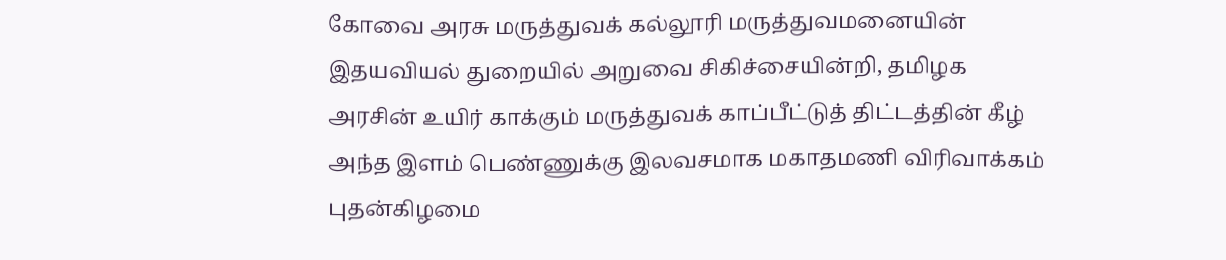கோவை அரசு மருத்துவக் கல்லூரி மருத்துவமனையின் இதயவியல் துறையில் அறுவை சிகிச்சையின்றி, தமிழக அரசின் உயிர் காக்கும் மருத்துவக் காப்பீட்டுத் திட்டத்தின் கீழ் அந்த இளம் பெண்ணுக்கு இலவசமாக மகாதமணி விரிவாக்கம் புதன்கிழமை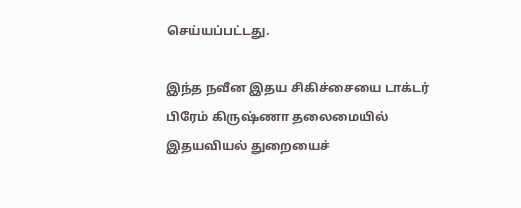செய்யப்பட்டது.

இந்த நவீன இதய சிகிச்சையை டாக்டர் பிரேம் கிருஷ்ணா தலைமையில் இதயவியல் துறையைச்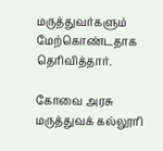மருத்துவர்களும் மேற்கொண்டதாக தெரிவித்தார்.

கோவை அரசு மருத்துவக் கல்லூரி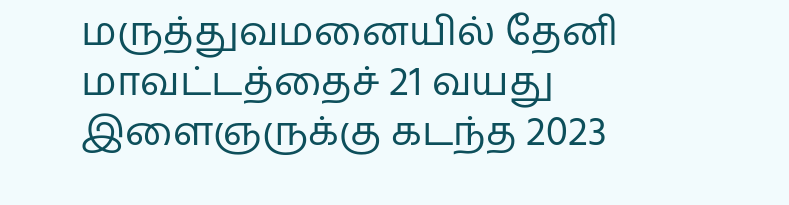மருத்துவமனையில் தேனி மாவட்டத்தைச் 21 வயது இளைஞருக்கு கடந்த 2023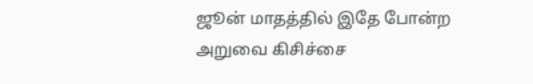ஜூன் மாதத்தில் இதே போன்ற அறுவை கிசிச்சை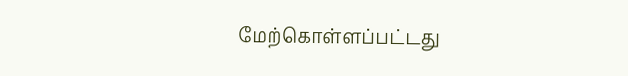மேற்கொள்ளப்பட்டது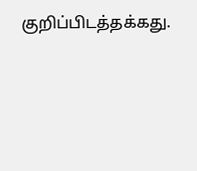குறிப்பிடத்தக்கது.